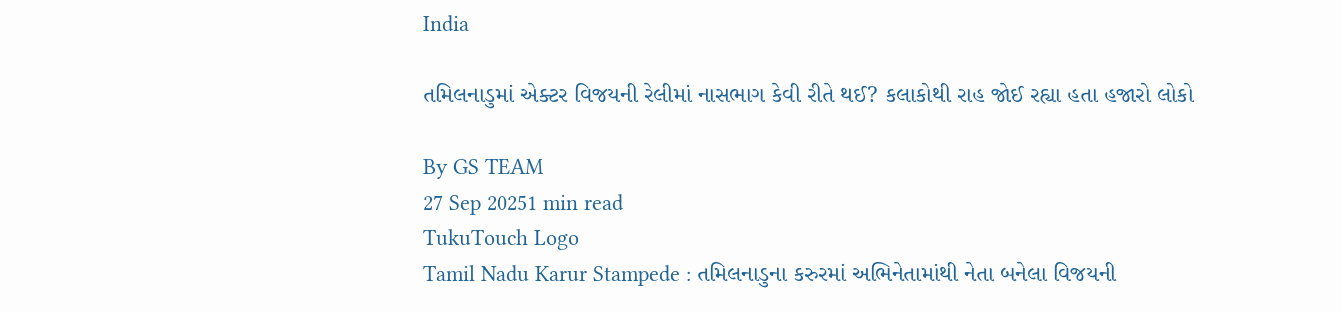India

તમિલનાડુમાં એક્ટર વિજયની રેલીમાં નાસભાગ કેવી રીતે થઈ? કલાકોથી રાહ જોઈ રહ્યા હતા હજારો લોકો

By GS TEAM
27 Sep 20251 min read
TukuTouch Logo
Tamil Nadu Karur Stampede : તમિલનાડુના કરુરમાં અભિનેતામાંથી નેતા બનેલા વિજયની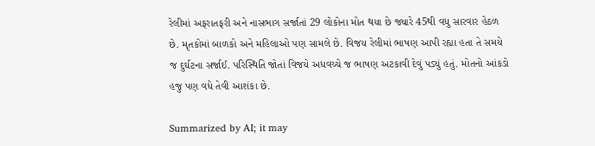રેલીમાં અફરાતફરી અને નાસભાગ સર્જાતાં 29 લોકોના મોત થયા છે જ્યારે 45થી વધુ સારવાર હેઠળ છે. મૃતકોમાં બાળકો અને મહિલાઓ પણ સામલે છે. વિજય રેલીમાં ભાષણ આપી રહ્યા હતા તે સમયે જ દુર્ઘટના સર્જાઈ. પરિસ્થિતિ જોતાં વિજયે અધવચ્ચે જ ભાષણ અટકાવી દેવું પડ્યું હતું. મોતનો આંકડો હજુ પણ વધે તેવી આશંકા છે.

Summarized by AI; it may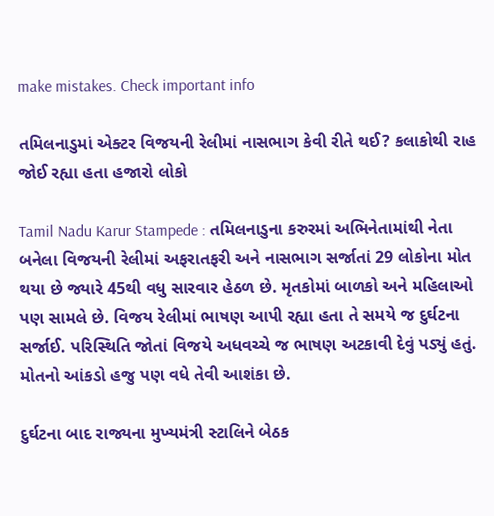make mistakes. Check important info

તમિલનાડુમાં એક્ટર વિજયની રેલીમાં નાસભાગ કેવી રીતે થઈ? કલાકોથી રાહ જોઈ રહ્યા હતા હજારો લોકો

Tamil Nadu Karur Stampede : તમિલનાડુના કરુરમાં અભિનેતામાંથી નેતા બનેલા વિજયની રેલીમાં અફરાતફરી અને નાસભાગ સર્જાતાં 29 લોકોના મોત થયા છે જ્યારે 45થી વધુ સારવાર હેઠળ છે. મૃતકોમાં બાળકો અને મહિલાઓ પણ સામલે છે. વિજય રેલીમાં ભાષણ આપી રહ્યા હતા તે સમયે જ દુર્ઘટના સર્જાઈ. પરિસ્થિતિ જોતાં વિજયે અધવચ્ચે જ ભાષણ અટકાવી દેવું પડ્યું હતું. મોતનો આંકડો હજુ પણ વધે તેવી આશંકા છે.

દુર્ઘટના બાદ રાજ્યના મુખ્યમંત્રી સ્ટાલિને બેઠક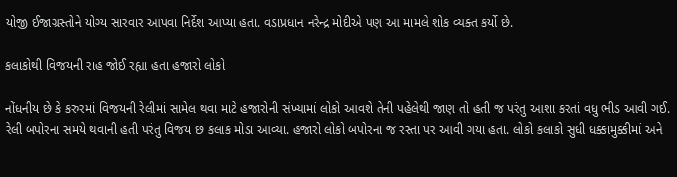યોજી ઈજાગ્રસ્તોને યોગ્ય સારવાર આપવા નિર્દેશ આપ્યા હતા. વડાપ્રધાન નરેન્દ્ર મોદીએ પણ આ મામલે શોક વ્યક્ત કર્યો છે.

કલાકોથી વિજયની રાહ જોઈ રહ્યા હતા હજારો લોકો

નોંધનીય છે કે કરુરમાં વિજયની રેલીમાં સામેલ થવા માટે હજારોની સંખ્યામાં લોકો આવશે તેની પહેલેથી જાણ તો હતી જ પરંતુ આશા કરતાં વધુ ભીડ આવી ગઈ. રેલી બપોરના સમયે થવાની હતી પરંતુ વિજય છ કલાક મોડા આવ્યા. હજારો લોકો બપોરના જ રસ્તા પર આવી ગયા હતા. લોકો કલાકો સુધી ધક્કામુક્કીમાં અને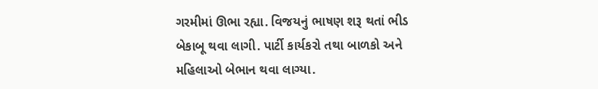ગરમીમાં ઊભા રહ્યા. વિજયનું ભાષણ શરૂ થતાં ભીડ બેકાબૂ થવા લાગી. પાર્ટી કાર્યકરો તથા બાળકો અને મહિલાઓ બેભાન થવા લાગ્યા.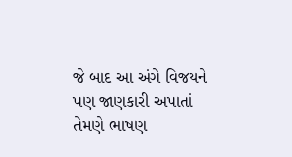જે બાદ આ અંગે વિજયને પણ જાણકારી અપાતાં તેમણે ભાષણ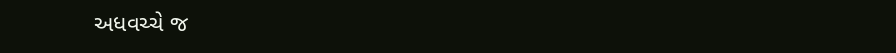અધવચ્ચે જ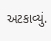અટકાવ્યું.